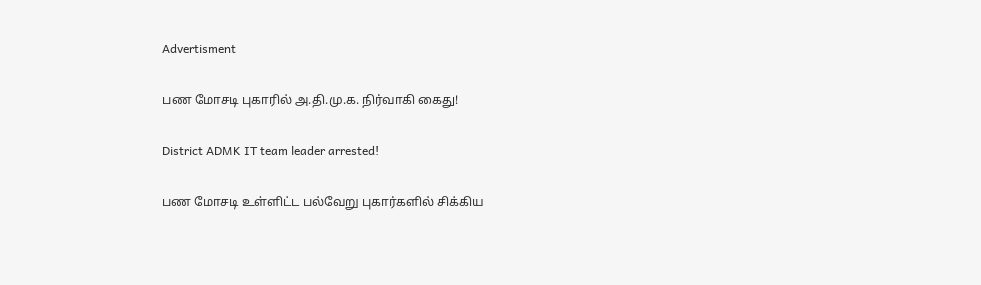Advertisment

பண மோசடி புகாரில் அ.தி.மு.க. நிர்வாகி கைது!

District ADMK IT team leader arrested!

பண மோசடி உள்ளிட்ட பல்வேறு புகார்களில் சிக்கிய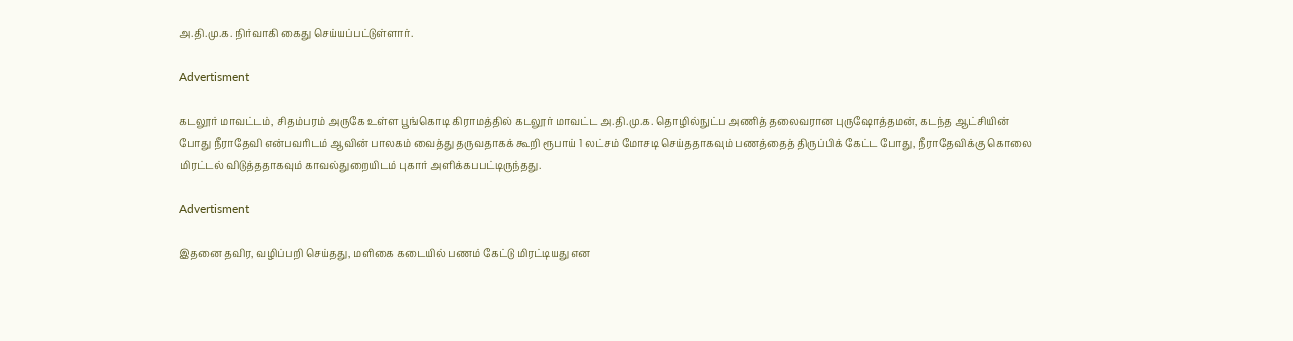அ.தி.மு.க. நிர்வாகி கைது செய்யப்பட்டுள்ளார்.

Advertisment

கடலூர் மாவட்டம், சிதம்பரம் அருகே உள்ள பூங்கொடி கிராமத்தில் கடலூர் மாவட்ட அ.தி.மு.க. தொழில்நுட்ப அணித் தலைவரான புருஷோத்தமன், கடந்த ஆட்சியின் போது நீராதேவி என்பவரிடம் ஆவின் பாலகம் வைத்து தருவதாகக் கூறி ரூபாய் 1 லட்சம் மோசடி செய்ததாகவும் பணத்தைத் திருப்பிக் கேட்ட போது, நீராதேவிக்கு கொலை மிரட்டல் விடுத்ததாகவும் காவல்துறையிடம் புகார் அளிக்கபபட்டிருந்தது.

Advertisment

இதனை தவிர, வழிப்பறி செய்தது, மளிகை கடையில் பணம் கேட்டு மிரட்டியது என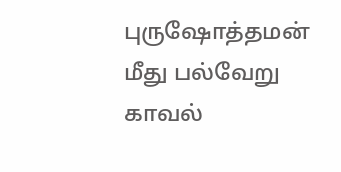புருஷோத்தமன் மீது பல்வேறு காவல்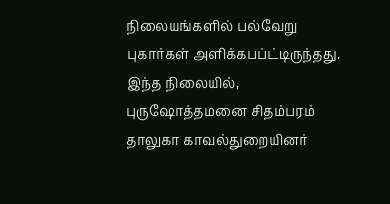நிலையங்களில் பல்வேறு புகார்கள் அளிக்கபப்ட்டிருந்தது. இந்த நிலையில், புருஷோத்தமனை சிதம்பரம் தாலுகா காவல்துறையினர்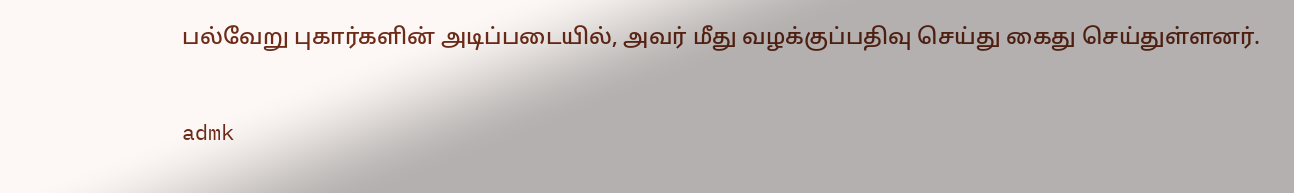பல்வேறு புகார்களின் அடிப்படையில், அவர் மீது வழக்குப்பதிவு செய்து கைது செய்துள்ளனர்.

admk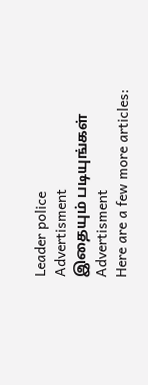Leader police
Advertisment
இதையும் படியுங்கள்
Advertisment
Here are a few more articles: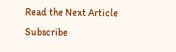Read the Next Article
Subscribe